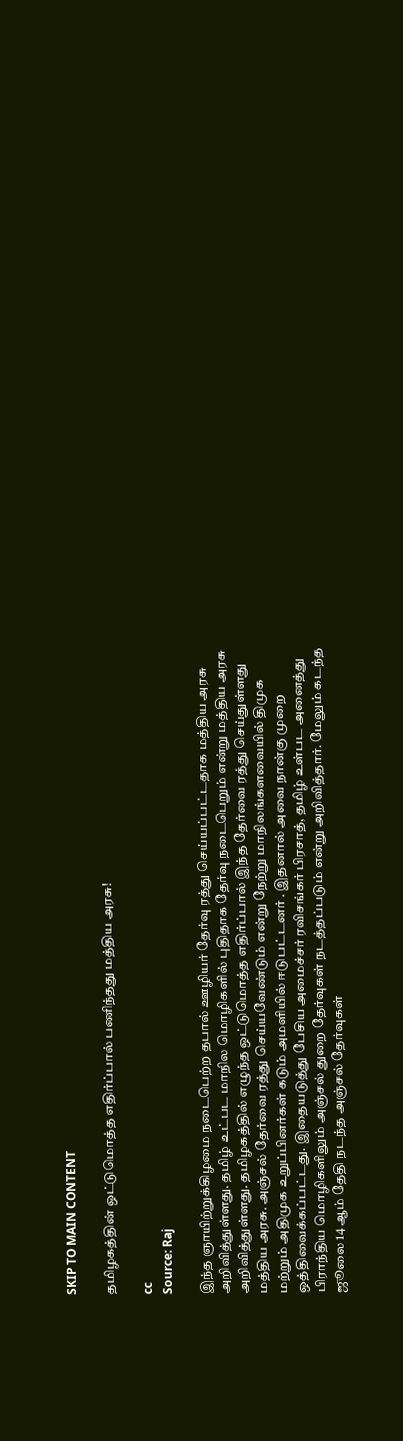SKIP TO MAIN CONTENT

தமிழகத்தின் ஒட்டுமொத்த எதிர்ப்பால் பணிந்தது மத்திய அரசு!

cc
Source: Raj

இந்த ஞாயிற்றுக்கிழமை நடைபெற்ற தபால் ஊழியர் தேர்வு ரத்து செய்யப்பட்டதாக மத்திய அரசு அறிவித்துள்ளது. தமிழ் உட்பட மாநில மொழிகளில் புதிதாக தேர்வு நடைபெறும் என்று மத்திய அரசு அறிவித்துள்ளது. தமிழகத்தில் எழுந்த ஒட்டுமொத்த எதிர்ப்பால் இந்த தேர்வை ரத்து செய்துள்ளது மத்திய அரசு. அஞ்சல் தேர்வை ரத்து செய்யவேண்டும் என்று நேற்று மாநிலங்களவையில் திமுக மற்றும் அதிமுக உறுப்பினர்கள் கடும் அமளியில் ஈடுபட்டனர் . இதனால் அவை நான்கு முறை ஒத்திவைக்கப்பட்டது. இதையடுத்து பேசிய அமைச்சர் ரவிசங்கர் பிரசாத், தமிழ் உள்பட அனைத்து பிராந்திய மொழிகளிலும் அஞ்சல் துறை தேர்வுகள் நடத்தப்படும் என்று அறிவித்தார். மேலும் கடந்த ஜூலை 14 ஆம் தேதி நடந்த அஞ்சல் தேர்வுகள்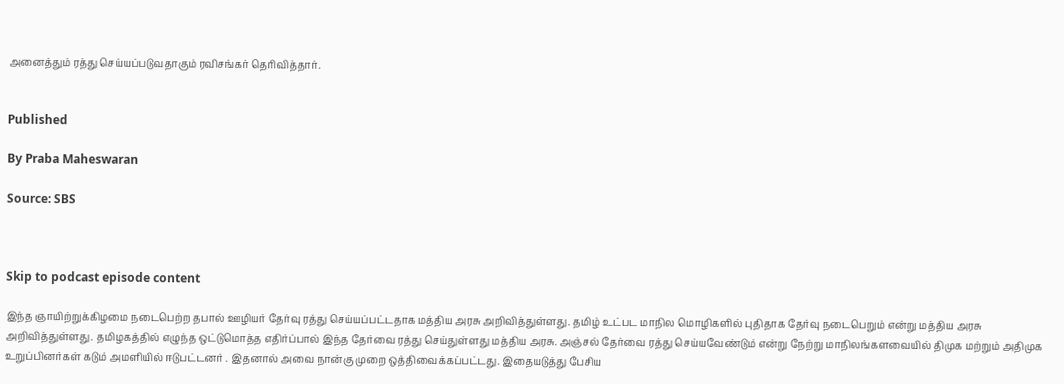அனைத்தும் ரத்து செய்யப்படுவதாகும் ரவிசங்கர் தெரிவித்தார்.


Published

By Praba Maheswaran

Source: SBS



Skip to podcast episode content

இந்த ஞாயிற்றுக்கிழமை நடைபெற்ற தபால் ஊழியர் தேர்வு ரத்து செய்யப்பட்டதாக மத்திய அரசு அறிவித்துள்ளது. தமிழ் உட்பட மாநில மொழிகளில் புதிதாக தேர்வு நடைபெறும் என்று மத்திய அரசு அறிவித்துள்ளது. தமிழகத்தில் எழுந்த ஒட்டுமொத்த எதிர்ப்பால் இந்த தேர்வை ரத்து செய்துள்ளது மத்திய அரசு. அஞ்சல் தேர்வை ரத்து செய்யவேண்டும் என்று நேற்று மாநிலங்களவையில் திமுக மற்றும் அதிமுக உறுப்பினர்கள் கடும் அமளியில் ஈடுபட்டனர் . இதனால் அவை நான்கு முறை ஒத்திவைக்கப்பட்டது. இதையடுத்து பேசிய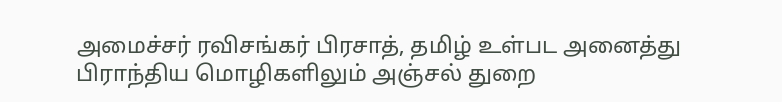அமைச்சர் ரவிசங்கர் பிரசாத், தமிழ் உள்பட அனைத்து பிராந்திய மொழிகளிலும் அஞ்சல் துறை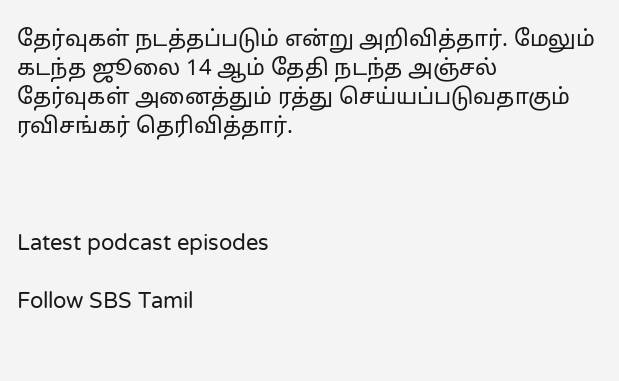தேர்வுகள் நடத்தப்படும் என்று அறிவித்தார். மேலும் கடந்த ஜூலை 14 ஆம் தேதி நடந்த அஞ்சல் தேர்வுகள் அனைத்தும் ரத்து செய்யப்படுவதாகும் ரவிசங்கர் தெரிவித்தார்.



Latest podcast episodes

Follow SBS Tamil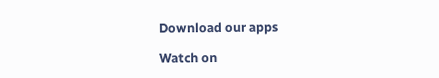Download our apps

Watch on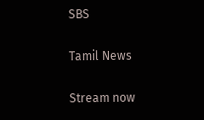SBS

Tamil News

Stream now